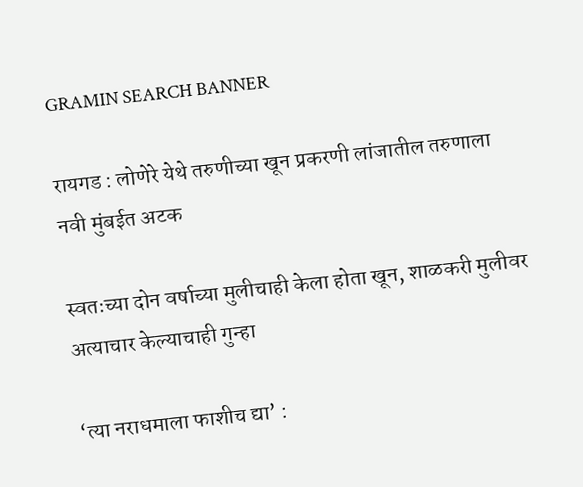GRAMIN SEARCH BANNER

रायगड : लोणेरे येथे तरुणीच्या खून प्रकरणी लांजातील तरुणाला नवी मुंबईत अटक

स्वतःच्या दोन वर्षाच्या मुलीचाही केला होता खून, शाळकरी मुलीवर अत्याचार केल्याचाही गुन्हा

‘त्या नराधमाला फाशीच द्या’ :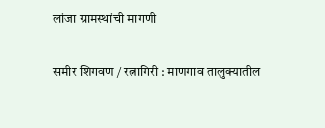लांजा ग्रामस्थांची मागणी

समीर शिगवण / रत्नागिरी : माणगाव तालुक्यातील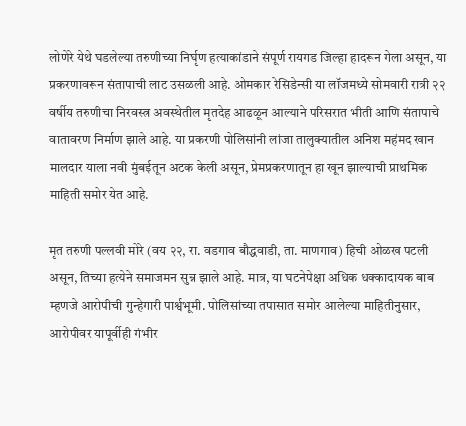लोणेरे येथे घडलेल्या तरुणीच्या निर्घृण हत्याकांडाने संपूर्ण रायगड जिल्हा हादरून गेला असून, या प्रकरणावरून संतापाची लाट उसळली आहे. ओमकार रेसिडेन्सी या लॉजमध्ये सोमवारी रात्री २२ वर्षीय तरुणीचा निरवस्त्र अवस्थेतील मृतदेह आढळून आल्याने परिसरात भीती आणि संतापाचे वातावरण निर्माण झाले आहे. या प्रकरणी पोलिसांनी लांजा तालुक्यातील अनिश महंमद खान मालदार याला नवी मुंबईतून अटक केली असून, प्रेमप्रकरणातून हा खून झाल्याची प्राथमिक माहिती समोर येत आहे.

मृत तरुणी पल्लवी मोरे (वय २२, रा. वडगाव बौद्धवाडी, ता. माणगाव) हिची ओळख पटली असून, तिच्या हत्येने समाजमन सुन्न झाले आहे. मात्र, या घटनेपेक्षा अधिक धक्कादायक बाब म्हणजे आरोपीची गुन्हेगारी पार्श्वभूमी. पोलिसांच्या तपासात समोर आलेल्या माहितीनुसार, आरोपीवर यापूर्वीही गंभीर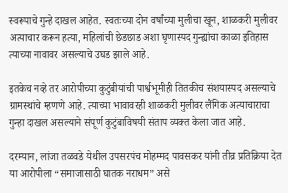स्वरूपाचे गुन्हे दाखल आहेत. स्वतःच्या दोन वर्षांच्या मुलीचा खून, शाळकरी मुलीवर अत्याचार करून हत्या, महिलांची छेडछाड अशा घृणास्पद गुन्ह्यांचा काळा इतिहास त्याच्या नावावर असल्याचे उघड झाले आहे.

इतकेच नव्हे तर आरोपीच्या कुटुंबीयांची पार्श्वभूमीही तितकीच संशयास्पद असल्याचे ग्रामस्थांचे म्हणणे आहे. त्याच्या भावावरही शाळकरी मुलीवर लैंगिक अत्याचाराचा गुन्हा दाखल असल्याने संपूर्ण कुटुंबाविषयी संताप व्यक्त केला जात आहे.

दरम्यान, लांजा तळवडे येथील उपसरपंच मोहम्मद पावसकर यांनी तीव्र प्रतिक्रिया देत या आरोपीला “समाजासाठी घातक नराधम” असे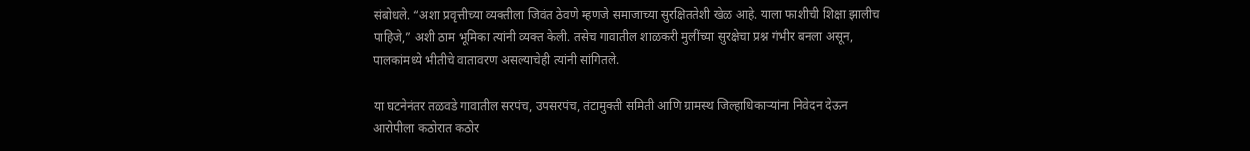संबोधले. “अशा प्रवृत्तीच्या व्यक्तीला जिवंत ठेवणे म्हणजे समाजाच्या सुरक्षिततेशी खेळ आहे. याला फाशीची शिक्षा झालीच पाहिजे,” अशी ठाम भूमिका त्यांनी व्यक्त केली. तसेच गावातील शाळकरी मुलींच्या सुरक्षेचा प्रश्न गंभीर बनला असून, पालकांमध्ये भीतीचे वातावरण असल्याचेही त्यांनी सांगितले.

या घटनेनंतर तळवडे गावातील सरपंच, उपसरपंच, तंटामुक्ती समिती आणि ग्रामस्थ जिल्हाधिकाऱ्यांना निवेदन देऊन आरोपीला कठोरात कठोर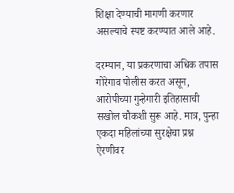शिक्षा देण्याची मागणी करणार असल्याचे स्पष्ट करण्यात आले आहे.

दरम्यान, या प्रकरणाचा अधिक तपास गोरेगाव पोलीस करत असून, आरोपीच्या गुन्हेगारी इतिहासाची सखोल चौकशी सुरू आहे. मात्र, पुन्हा एकदा महिलांच्या सुरक्षेचा प्रश्न ऐरणीवर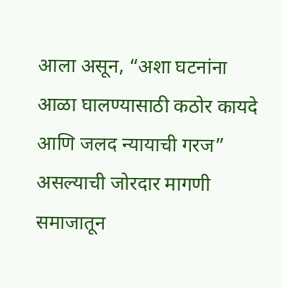आला असून, “अशा घटनांना आळा घालण्यासाठी कठोर कायदे आणि जलद न्यायाची गरज” असल्याची जोरदार मागणी समाजातून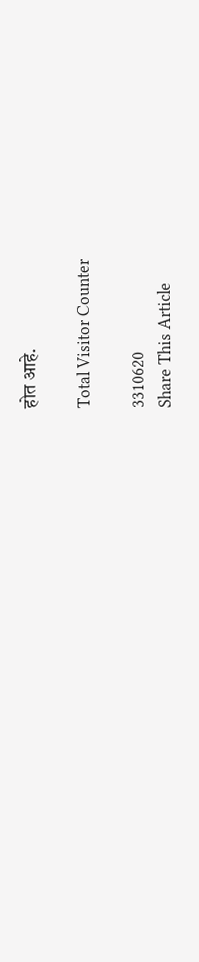होत आहे.

Total Visitor Counter

3310620
Share This Article